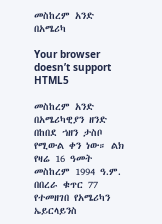መስከረም አንድ በአሜሪካ

Your browser doesn’t support HTML5

መስከረም አንድ በአሜሪካዊያን ዘንድ በከበደ ኀዘን ታስቦ የሚውል ቀን ነው። ልክ የዛሬ 16 ዓመት መስከረም 1994 ዓ.ም. በበረራ ቁጥር 77 የተመዘገበ የአሜሪካን ኤይርላይንስ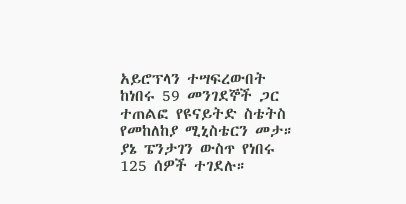አይሮፕላን ተሣፍረውበት ከነበሩ 59 መንገደኞች ጋር ተጠልፎ የዩናይትድ ስቴትስ የመከለከያ ሚኒስቴርን መታ። ያኔ ፔንታገን ውስጥ የነበሩ 125 ሰዎች ተገደሉ።